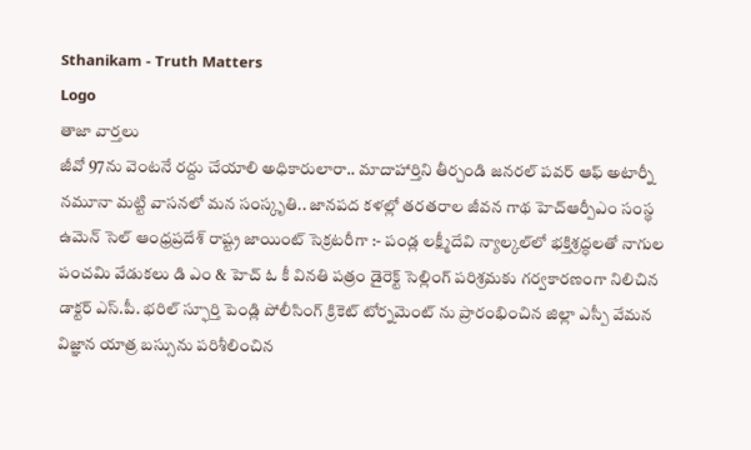Sthanikam - Truth Matters
Logo
తాజా వార్తలు
జీవో 97ను వెంటనే రద్దు చేయాలి అధికారులారా.. మాదాహార్తిని తీర్చండి జనరల్ పవర్ ఆఫ్ అటార్నీ నమూనా మట్టి వాసనలో మన సంస్కృతి.. జానపద కళల్లో తరతరాల జీవన గాథ హెచ్ఆర్పీఎం సంస్థ ఉమెన్ సెల్ ఆంధ్రప్రదేశ్ రాష్ట్ర జాయింట్ సెక్రటరీగా :- పండ్ల లక్ష్మీదేవి న్యాల్కల్‌లో భక్తిశ్రద్ధలతో నాగుల పంచమి వేడుకలు డి ఎం & హెచ్ ఓ కీ వినతి పత్రం డైరెక్ట్ సెల్లింగ్ పరిశ్రమకు గర్వకారణంగా నిలిచిన డాక్టర్ ఎస్.పీ. భరిల్ స్ఫూర్తి పెండ్లి పోలీసింగ్ క్రికెట్ టోర్నమెంట్ ను ప్రారంభించిన జిల్లా ఎస్పీ వేమన విజ్ఞాన యాత్ర బస్సును పరిశీలించిన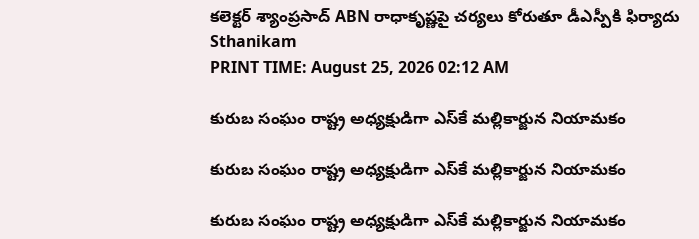కలెక్టర్ శ్యాంప్రసాద్ ABN రాధాకృష్ణపై చర్యలు కోరుతూ డీఎస్పీకి ఫిర్యాదు
Sthanikam
PRINT TIME: August 25, 2026 02:12 AM

కురుబ సంఘం రాష్ట్ర అధ్యక్షుడిగా ఎస్‌కే మల్లికార్జున నియామకం

కురుబ సంఘం రాష్ట్ర అధ్యక్షుడిగా ఎస్‌కే మల్లికార్జున నియామకం

కురుబ సంఘం రాష్ట్ర అధ్యక్షుడిగా ఎస్‌కే మల్లికార్జున నియామకం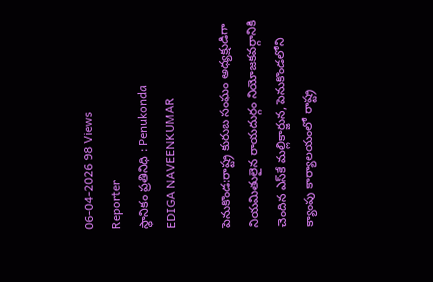06-04-2026 98 Views
Reporter
స్థానికం ప్రతినిధి : Penukonda
EDIGA NAVEENKUMAR

పెనుకొండ:రాష్ట్ర కురుబ సంఘం అధ్యక్షుడిగా నియమితులైన రాయదుర్గం నియోజకవర్గానికి చెందిన ఎస్‌కే మల్లికార్జున, పెనుకొండలోని క్యాంపు కార్యాలయంలో రాష్ట్ర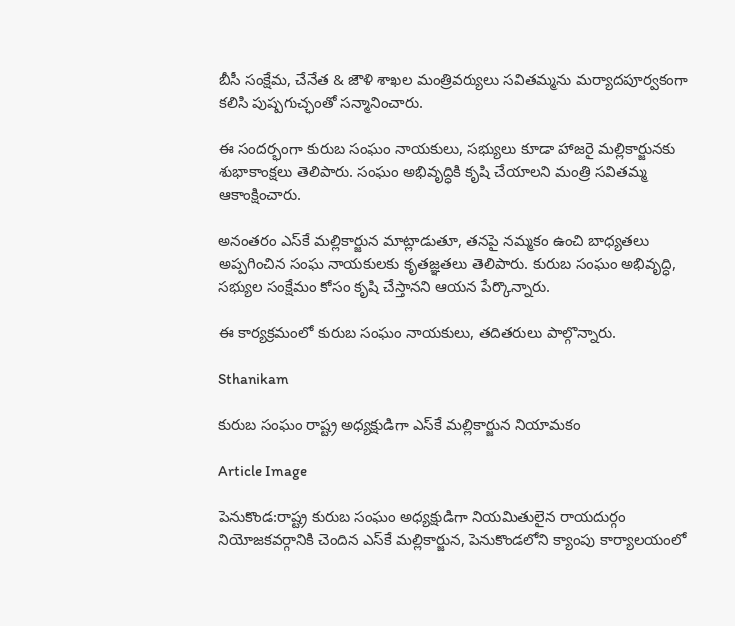బీసీ సంక్షేమ, చేనేత & జౌళి శాఖల మంత్రివర్యులు సవితమ్మను మర్యాదపూర్వకంగా కలిసి పుష్పగుచ్ఛంతో సన్మానించారు.

ఈ సందర్భంగా కురుబ సంఘం నాయకులు, సభ్యులు కూడా హాజరై మల్లికార్జునకు శుభాకాంక్షలు తెలిపారు. సంఘం అభివృద్ధికి కృషి చేయాలని మంత్రి సవితమ్మ ఆకాంక్షించారు.

అనంతరం ఎస్‌కే మల్లికార్జున మాట్లాడుతూ, తనపై నమ్మకం ఉంచి బాధ్యతలు అప్పగించిన సంఘ నాయకులకు కృతజ్ఞతలు తెలిపారు. కురుబ సంఘం అభివృద్ధి, సభ్యుల సంక్షేమం కోసం కృషి చేస్తానని ఆయన పేర్కొన్నారు.

ఈ కార్యక్రమంలో కురుబ సంఘం నాయకులు, తదితరులు పాల్గొన్నారు.

Sthanikam

కురుబ సంఘం రాష్ట్ర అధ్యక్షుడిగా ఎస్‌కే మల్లికార్జున నియామకం

Article Image

పెనుకొండ:రాష్ట్ర కురుబ సంఘం అధ్యక్షుడిగా నియమితులైన రాయదుర్గం నియోజకవర్గానికి చెందిన ఎస్‌కే మల్లికార్జున, పెనుకొండలోని క్యాంపు కార్యాలయంలో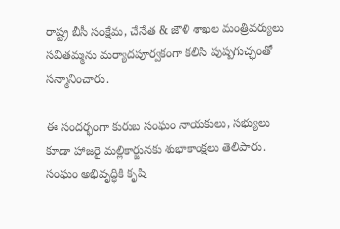రాష్ట్ర బీసీ సంక్షేమ, చేనేత & జౌళి శాఖల మంత్రివర్యులు సవితమ్మను మర్యాదపూర్వకంగా కలిసి పుష్పగుచ్ఛంతో సన్మానించారు.

ఈ సందర్భంగా కురుబ సంఘం నాయకులు, సభ్యులు కూడా హాజరై మల్లికార్జునకు శుభాకాంక్షలు తెలిపారు. సంఘం అభివృద్ధికి కృషి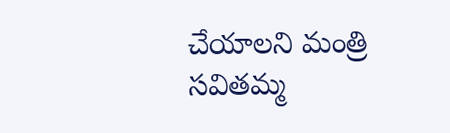చేయాలని మంత్రి సవితమ్మ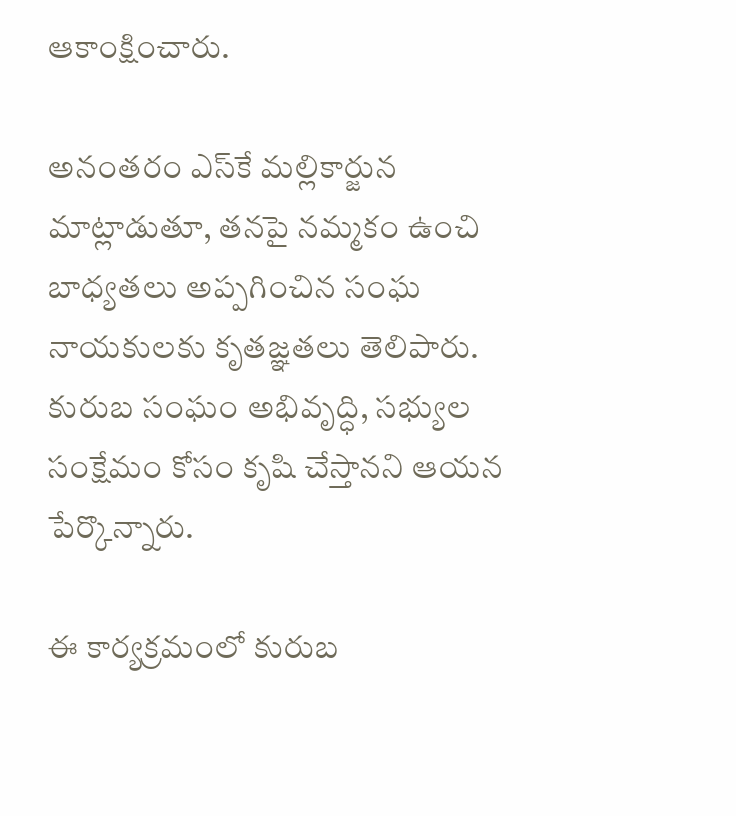ఆకాంక్షించారు.

అనంతరం ఎస్‌కే మల్లికార్జున మాట్లాడుతూ, తనపై నమ్మకం ఉంచి బాధ్యతలు అప్పగించిన సంఘ నాయకులకు కృతజ్ఞతలు తెలిపారు. కురుబ సంఘం అభివృద్ధి, సభ్యుల సంక్షేమం కోసం కృషి చేస్తానని ఆయన పేర్కొన్నారు.

ఈ కార్యక్రమంలో కురుబ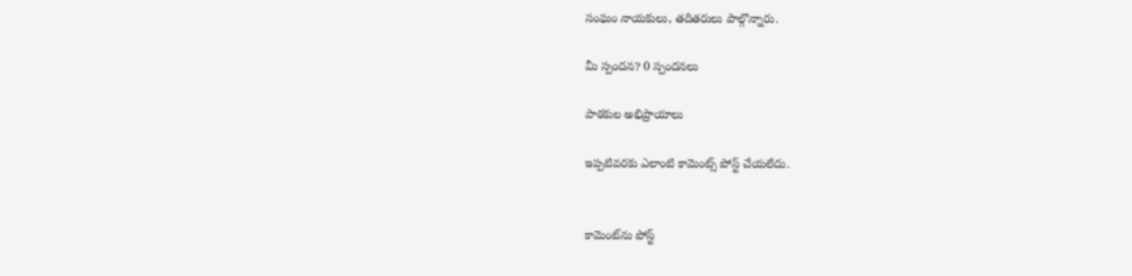సంఘం నాయకులు, తదితరులు పాల్గొన్నారు.

మీ స్పందన? 0 స్పందనలు

పాఠకుల అభిప్రాయాలు

ఇప్పటివరకు ఎలాంటి కామెంట్స్ పోస్ట్ చేయలేదు.


కామెంట్‌ను పోస్ట్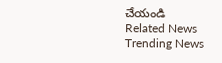చేయండి
Related News
Trending News